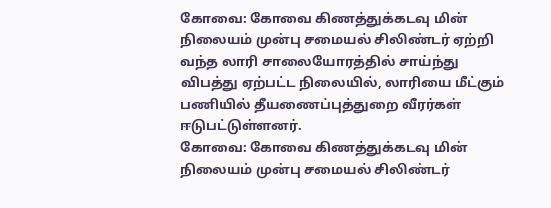கோவை: கோவை கிணத்துக்கடவு மின் நிலையம் முன்பு சமையல் சிலிண்டர் ஏற்றி வந்த லாரி சாலையோரத்தில் சாய்ந்து விபத்து ஏற்பட்ட நிலையில், லாரியை மீட்கும் பணியில் தீயணைப்புத்துறை வீரர்கள் ஈடுபட்டுள்ளனர்.
கோவை: கோவை கிணத்துக்கடவு மின் நிலையம் முன்பு சமையல் சிலிண்டர்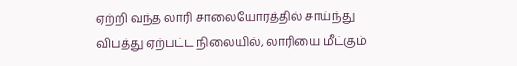ஏற்றி வந்த லாரி சாலையோரத்தில் சாய்ந்து விபத்து ஏற்பட்ட நிலையில், லாரியை மீட்கும்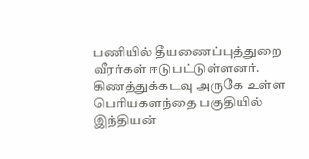பணியில் தீயணைப்புத்துறை வீரர்கள் ஈடுபட்டுள்ளனர்.
கிணத்துக்கடவு அருகே உள்ள பெரியகளந்தை பகுதியில் இந்தியன்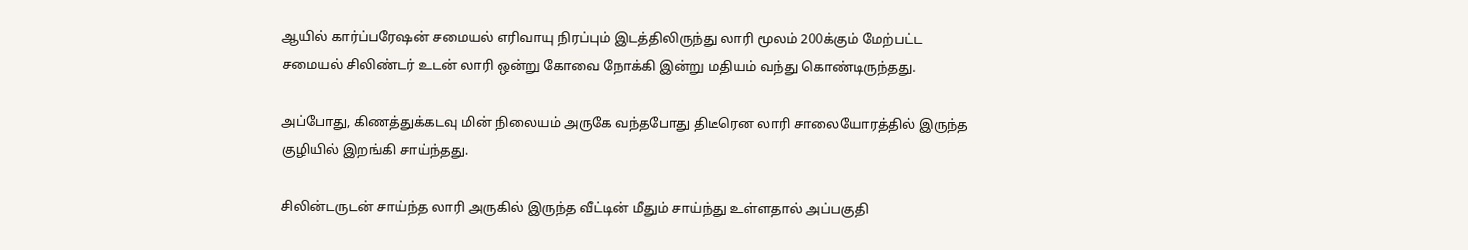ஆயில் கார்ப்பரேஷன் சமையல் எரிவாயு நிரப்பும் இடத்திலிருந்து லாரி மூலம் 200க்கும் மேற்பட்ட சமையல் சிலிண்டர் உடன் லாரி ஒன்று கோவை நோக்கி இன்று மதியம் வந்து கொண்டிருந்தது.

அப்போது, கிணத்துக்கடவு மின் நிலையம் அருகே வந்தபோது திடீரென லாரி சாலையோரத்தில் இருந்த குழியில் இறங்கி சாய்ந்தது.

சிலின்டருடன் சாய்ந்த லாரி அருகில் இருந்த வீட்டின் மீதும் சாய்ந்து உள்ளதால் அப்பகுதி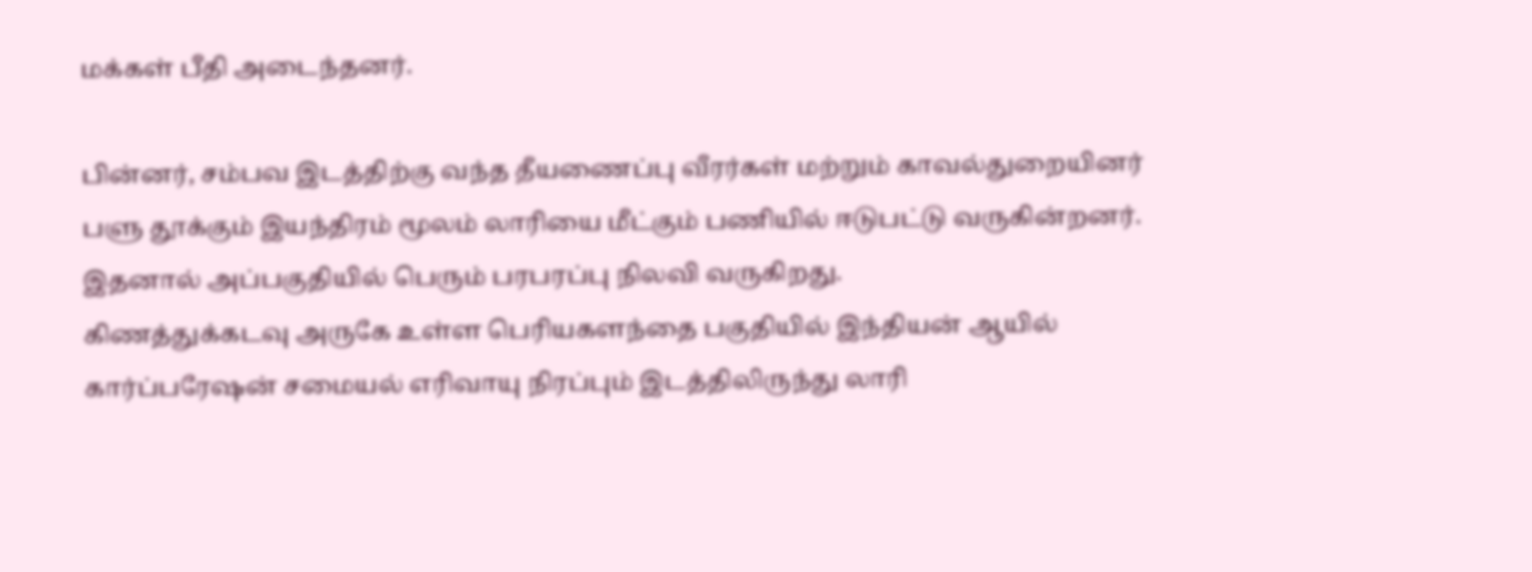மக்கள் பீதி அடைந்தனர்.

பின்னர், சம்பவ இடத்திற்கு வந்த தீயணைப்பு வீரர்கள் மற்றும் காவல்துறையினர் பளு தூக்கும் இயந்திரம் மூலம் லாரியை மீட்கும் பணியில் ஈடுபட்டு வருகின்றனர். இதனால் அப்பகுதியில் பெரும் பரபரப்பு நிலவி வருகிறது.
கிணத்துக்கடவு அருகே உள்ள பெரியகளந்தை பகுதியில் இந்தியன் ஆயில் கார்ப்பரேஷன் சமையல் எரிவாயு நிரப்பும் இடத்திலிருந்து லாரி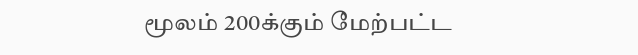மூலம் 200க்கும் மேற்பட்ட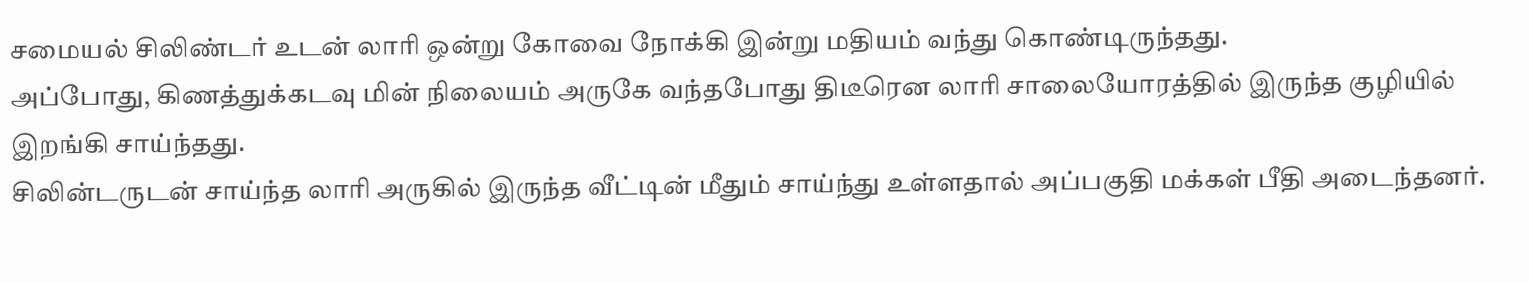சமையல் சிலிண்டர் உடன் லாரி ஒன்று கோவை நோக்கி இன்று மதியம் வந்து கொண்டிருந்தது.
அப்போது, கிணத்துக்கடவு மின் நிலையம் அருகே வந்தபோது திடீரென லாரி சாலையோரத்தில் இருந்த குழியில் இறங்கி சாய்ந்தது.
சிலின்டருடன் சாய்ந்த லாரி அருகில் இருந்த வீட்டின் மீதும் சாய்ந்து உள்ளதால் அப்பகுதி மக்கள் பீதி அடைந்தனர்.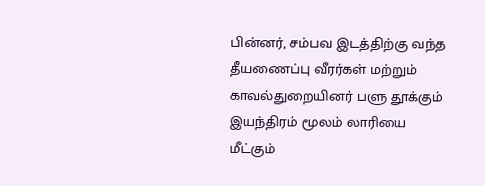பின்னர், சம்பவ இடத்திற்கு வந்த தீயணைப்பு வீரர்கள் மற்றும் காவல்துறையினர் பளு தூக்கும் இயந்திரம் மூலம் லாரியை மீட்கும்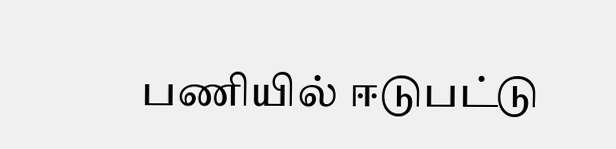பணியில் ஈடுபட்டு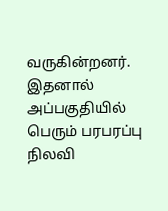வருகின்றனர். இதனால் அப்பகுதியில் பெரும் பரபரப்பு நிலவி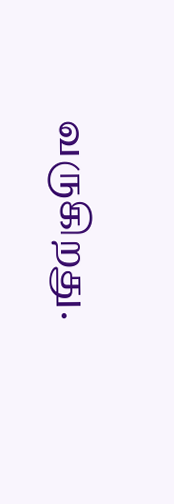வருகிறது.